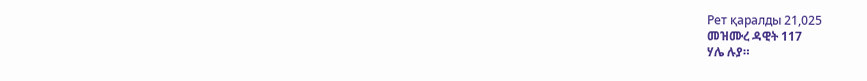Рет қаралды 21,025
መዝሙረ ዳዊት 117
ሃሌ ሉያ።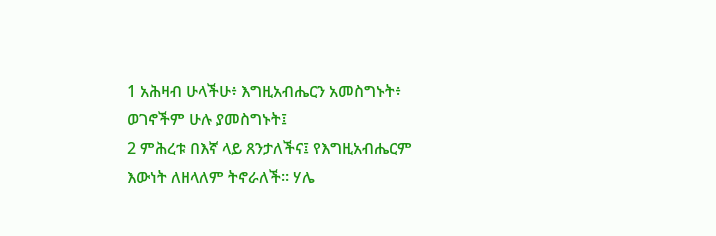1 አሕዛብ ሁላችሁ፥ እግዚአብሔርን አመስግኑት፥ ወገኖችም ሁሉ ያመስግኑት፤
2 ምሕረቱ በእኛ ላይ ጸንታለችና፤ የእግዚአብሔርም እውነት ለዘላለም ትኖራለች። ሃሌ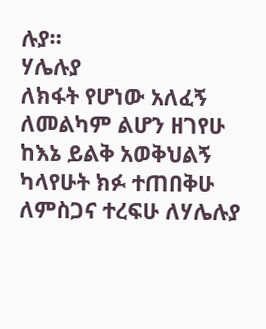ሉያ።
ሃሌሉያ
ለክፋት የሆነው አለፈኝ
ለመልካም ልሆን ዘገየሁ
ከእኔ ይልቅ አወቅህልኝ
ካላየሁት ክፉ ተጠበቅሁ
ለምስጋና ተረፍሁ ለሃሌሉያ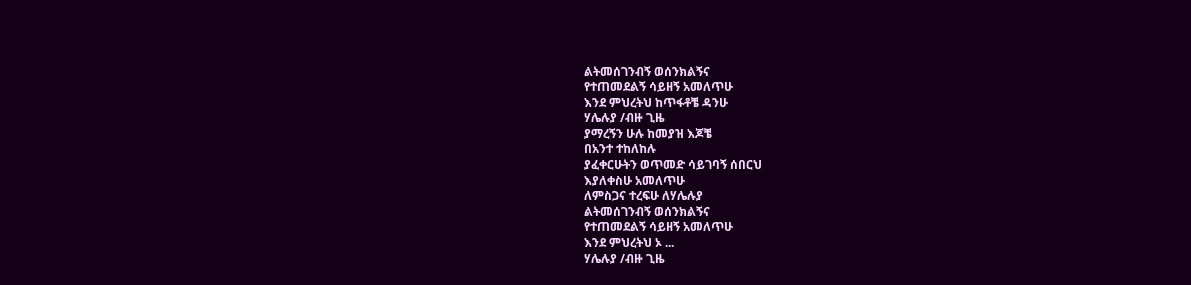ልትመሰገንብኝ ወሰንክልኝና
የተጠመደልኝ ሳይዘኝ አመለጥሁ
እንደ ምህረትህ ከጥፋቶቼ ዳንሁ
ሃሌሉያ /ብዙ ጊዜ
ያማረኝን ሁሉ ከመያዝ እጆቼ
በአንተ ተከለከሉ
ያፈቀርሁትን ወጥመድ ሳይገባኝ ሰበርህ
እያለቀስሁ አመለጥሁ
ለምስጋና ተረፍሁ ለሃሌሉያ
ልትመሰገንብኝ ወሰንክልኝና
የተጠመደልኝ ሳይዘኝ አመለጥሁ
እንደ ምህረትህ ኦ ...
ሃሌሉያ /ብዙ ጊዜ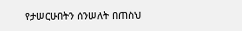የታሠርሁበትን ሰንሠለት በጠስህ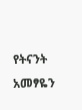የትናንት አመፃዬን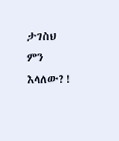ታገስህ
ምን እላለው?!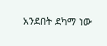አንደበት ደካማ ነው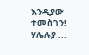እንዲያው ተመስገን!
ሃሌሉያ ...